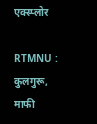एक्स्प्लोर

RTMNU : कुलगुरू, माफी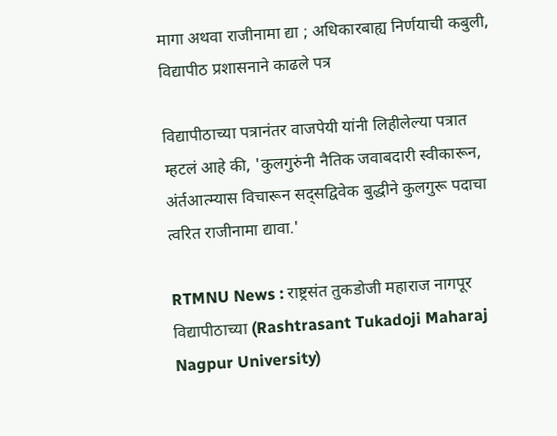मागा अथवा राजीनामा द्या ; अधिकारबाह्य निर्णयाची कबुली, विद्यापीठ प्रशासनाने काढले पत्र

विद्यापीठाच्या पत्रानंतर वाजपेयी यांनी लिहीलेल्या पत्रात म्हटलं आहे की, 'कुलगुरुंनी नैतिक जवाबदारी स्वीकारून, अंर्तआत्म्यास विचारून सद्सद्विवेक बुद्धीने कुलगुरू पदाचा त्वरित राजीनामा द्यावा.'

RTMNU News : राष्ट्रसंत तुकडोजी महाराज नागपूर विद्यापीठाच्या (Rashtrasant Tukadoji Maharaj Nagpur University)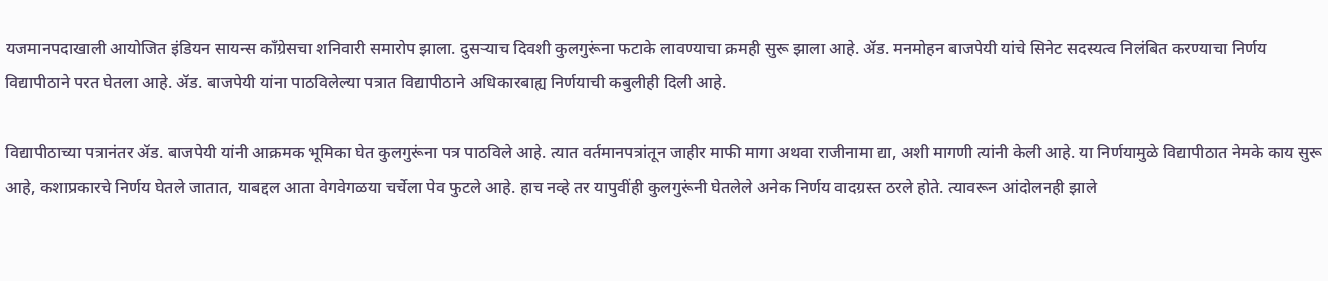यजमानपदाखाली आयोजित इंडियन सायन्स काँग्रेसचा शनिवारी समारोप झाला. दुसऱ्याच दिवशी कुलगुरूंना फटाके लावण्याचा क्रमही सुरू झाला आहे. ॲड. मनमोहन बाजपेयी यांचे सिनेट सदस्यत्व निलंबित करण्याचा निर्णय विद्यापीठाने परत घेतला आहे. ॲड. बाजपेयी यांना पाठविलेल्या पत्रात विद्यापीठाने अधिकारबाह्य निर्णयाची कबुलीही दिली आहे.

विद्यापीठाच्या पत्रानंतर ॲड. बाजपेयी यांनी आक्रमक भूमिका घेत कुलगुरूंना पत्र पाठविले आहे. त्यात वर्तमानपत्रांतून जाहीर माफी मागा अथवा राजीनामा द्या, अशी मागणी त्यांनी केली आहे. या निर्णयामुळे विद्यापीठात नेमके काय सुरू आहे, कशाप्रकारचे निर्णय घेतले जातात, याबद्दल आता वेगवेगळया चर्चेला पेव फुटले आहे. हाच नव्हे तर यापुवींही कुलगुरूंनी घेतलेले अनेक निर्णय वादग्रस्त ठरले होते. त्यावरून आंदोलनही झाले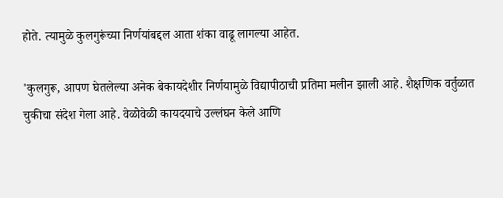होते. त्यामुळे कुलगुरूंच्या निर्णयांबद्दल आता शंका वाढू लागल्या आहेत.

'कुलगुरू, आपण घेतलेल्या अनेक बेकायदेशीर निर्णयामुळे विद्यापीठाची प्रतिमा मलीन झाली आहे. शैक्षणिक वर्तुळात चुकीचा संदेश गेला आहे. वेळोवेळी कायदयाचे उल्लंघन केले आणि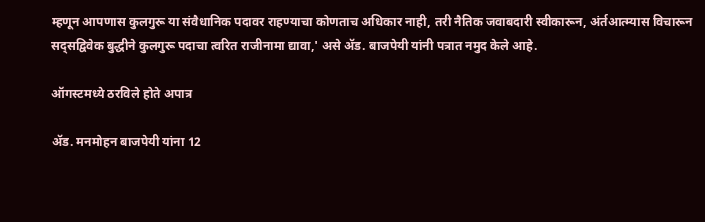म्हणून आपणास कुलगुरू या संवैधानिक पदावर राहण्याचा कोणताच अधिकार नाही, तरी नैतिक जवाबदारी स्वीकारून, अंर्तआत्म्यास विचारून सद्सद्विवेक बुद्धीने कुलगुरू पदाचा त्वरित राजीनामा द्यावा,' असे ॲड. बाजपेयी यांनी पत्रात नमुद केले आहे.

ऑगस्टमध्ये ठरविले होते अपात्र

ॲड. मनमोहन बाजपेयी यांना 12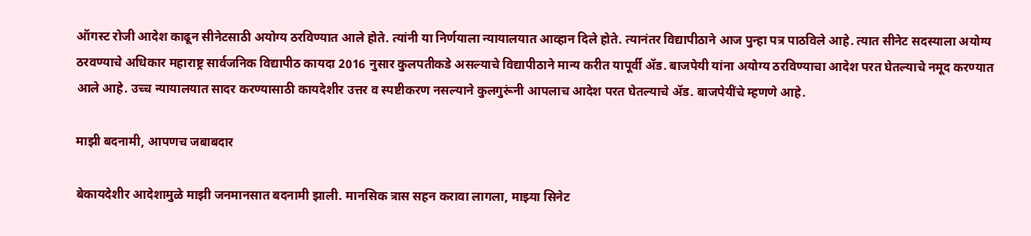ऑगस्ट रोजी आदेश काढून सीनेटसाठी अयोग्य ठरविण्यात आले होते. त्यांनी या निर्णयाला न्यायालयात आव्हान दिले होते. त्यानंतर विद्यापीठाने आज पुन्हा पत्र पाठविले आहे. त्यात सीनेट सदस्याला अयोग्य ठरवण्याचे अधिकार महाराष्ट्र सार्वजनिक विद्यापीठ कायदा 2016 नुसार कुलपतीकडे असल्याचे विद्यापीठाने मान्य करीत यापूर्वी ॲड. बाजपेयी यांना अयोग्य ठरविण्याचा आदेश परत घेतल्याचे नमूद करण्यात आले आहे. उच्च न्यायालयात सादर करण्यासाठी कायदेशीर उत्तर व स्पष्टीकरण नसल्याने कुलगुरूंनी आपलाच आदेश परत घेतल्याचे ॲड. बाजपेयींचे म्हणणे आहे.

माझी बदनामी, आपणच जबाबदार

बेकायदेशीर आदेशामुळे माझी जनमानसात बदनामी झाली. मानसिक त्रास सहन करावा लागला, माझ्या सिनेट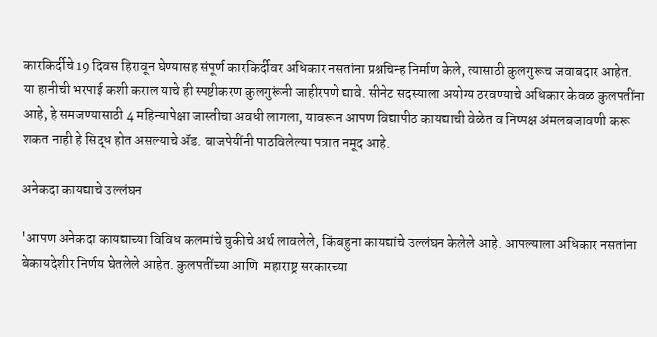कारकिर्दीचे 19 दिवस हिरावून घेण्यासह संपूर्ण कारकिर्दीवर अधिकार नसतांना प्रश्नचिन्ह निर्माण केले, त्यासाठी कुलगुरूच जवाबदार आहेत. या हानीची भरपाई कशी कराल याचे ही स्पष्टीकरण कुलगुरूंनी जाहीरपणे द्यावे. सीनेट सदस्याला अयोग्य ठरवण्याचे अधिकार केवळ कुलपतींना आहे, हे समजण्यासाठी 4 महिन्यापेक्षा जास्तीचा अवधी लागला, यावरून आपण विद्यापीठ कायद्याची वेळेत व निष्पक्ष अंमलबजावणी करू शकत नाही हे सिद्ध होत असल्याचे ॲड. बाजपेयींनी पाठविलेल्या पत्रात नमूद आहे.

अनेकदा कायद्याचे उल्लंघन

'आपण अनेकदा कायद्याच्या विविध कलमांचे चुकीचे अर्थ लावलेले, किंबहुना कायद्यांचे उल्लंघन केलेले आहे. आपल्याला अधिकार नसतांना बेकायदेशीर निर्णय घेतलेले आहेत. कुलपतींच्या आणि  महाराष्ट्र सरकारच्या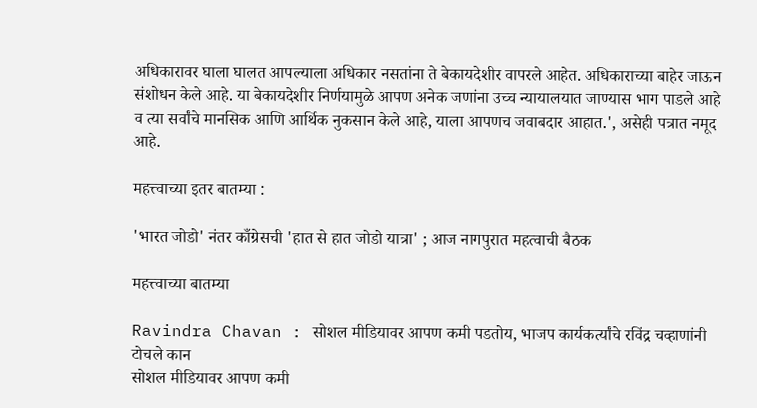अधिकारावर घाला घालत आपल्याला अधिकार नसतांना ते बेकायदेशीर वापरले आहेत. अधिकाराच्या बाहेर जाऊन संशोधन केले आहे. या बेकायदेशीर निर्णयामुळे आपण अनेक जणांना उच्च न्यायालयात जाण्यास भाग पाडले आहे व त्या सर्वांचे मानसिक आणि आर्थिक नुकसान केले आहे, याला आपणच जवाबदार आहात.', असेही पत्रात नमूद आहे.

महत्त्वाच्या इतर बातम्या :

'भारत जोडो' नंतर काँग्रेसची 'हात से हात जोडो यात्रा' ; आज नागपुरात महत्वाची बैठक

महत्त्वाच्या बातम्या

Ravindra Chavan : सोशल मीडियावर आपण कमी पडतोय, भाजप कार्यकर्त्यांचे रविंद्र चव्हाणांनी टोचले कान
सोशल मीडियावर आपण कमी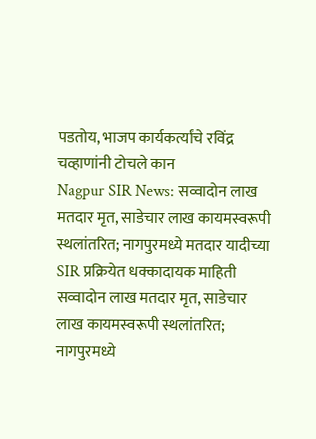पडतोय, भाजप कार्यकर्त्यांचे रविंद्र चव्हाणांनी टोचले कान
Nagpur SIR News: सव्वादोन लाख मतदार मृत, साडेचार लाख कायमस्वरूपी स्थलांतरित; नागपुरमध्ये मतदार यादीच्या SIR प्रक्रियेत धक्कादायक माहिती
सव्वादोन लाख मतदार मृत, साडेचार लाख कायमस्वरूपी स्थलांतरित; नागपुरमध्ये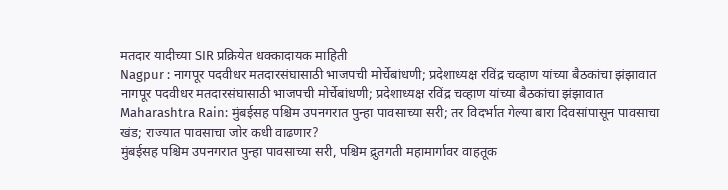मतदार यादीच्या SIR प्रक्रियेत धक्कादायक माहिती
Nagpur : नागपूर पदवीधर मतदारसंघासाठी भाजपची मोर्चेबांधणी; प्रदेशाध्यक्ष रविंद्र चव्हाण यांच्या बैठकांचा झंझावात
नागपूर पदवीधर मतदारसंघासाठी भाजपची मोर्चेबांधणी; प्रदेशाध्यक्ष रविंद्र चव्हाण यांच्या बैठकांचा झंझावात
Maharashtra Rain: मुंबईसह पश्चिम उपनगरात पुन्हा पावसाच्या सरी; तर विदर्भात गेल्या बारा दिवसांपासून पावसाचा खंड; राज्यात पावसाचा जोर कधी वाढणार?
मुंबईसह पश्चिम उपनगरात पुन्हा पावसाच्या सरी, पश्चिम द्रुतगती महामार्गावर वाहतूक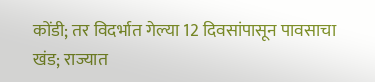कोंडी; तर विदर्भात गेल्या 12 दिवसांपासून पावसाचा खंड; राज्यात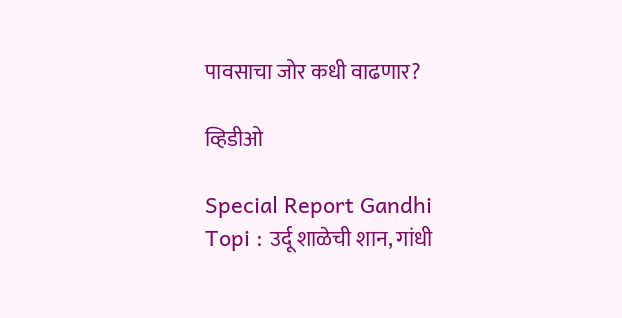पावसाचा जोर कधी वाढणार?

व्हिडीओ

Special Report Gandhi Topi : उर्दू शाळेची शान, गांधी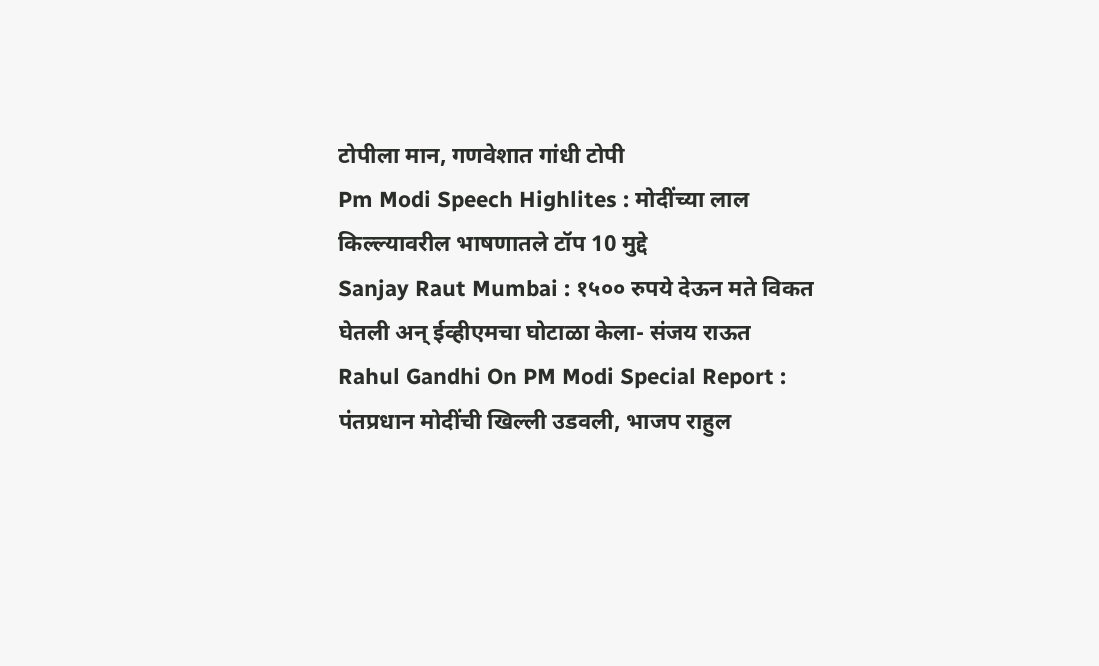टोपीला मान, गणवेशात गांधी टोपी
Pm Modi Speech Highlites : मोदींच्या लाल किल्ल्यावरील भाषणातले टॉप 10 मुद्दे
Sanjay Raut Mumbai : १५०० रुपये देऊन मते विकत घेतली अन् ईव्हीएमचा घोटाळा केला- संजय राऊत
Rahul Gandhi On PM Modi Special Report : पंतप्रधान मोदींची खिल्ली उडवली, भाजप राहुल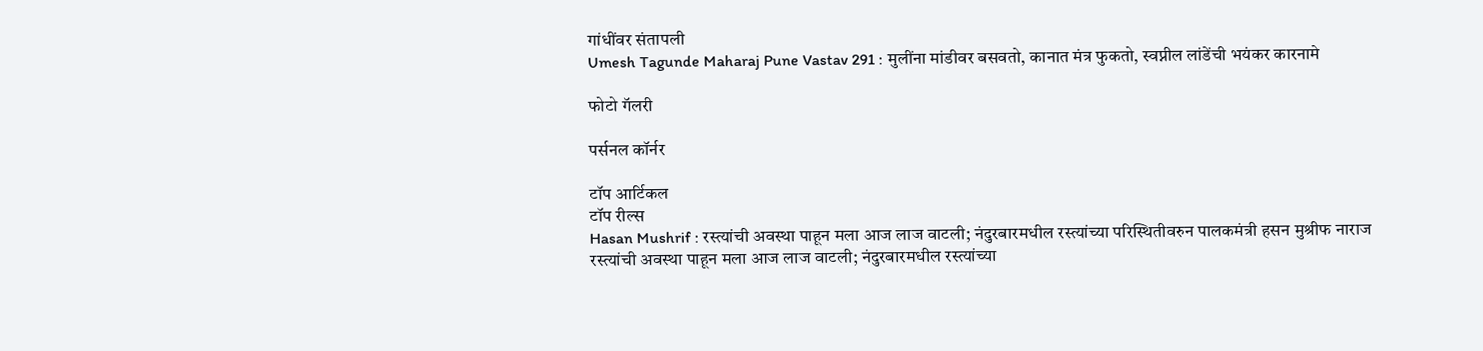गांधींवर संतापली
Umesh Tagunde Maharaj Pune Vastav 291 : मुलींना मांडीवर बसवतो, कानात मंत्र फुकतो, स्वप्नील लांडेंची भयंकर कारनामे

फोटो गॅलरी

पर्सनल कॉर्नर

टॉप आर्टिकल
टॉप रील्स
Hasan Mushrif : रस्त्यांची अवस्था पाहून मला आज लाज वाटली; नंदुरबारमधील रस्त्यांच्या परिस्थितीवरुन पालकमंत्री हसन मुश्रीफ नाराज
रस्त्यांची अवस्था पाहून मला आज लाज वाटली; नंदुरबारमधील रस्त्यांच्या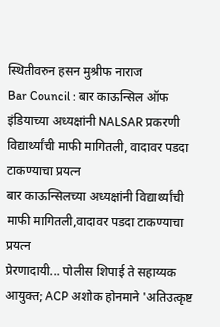स्थितीवरुन हसन मुश्रीफ नाराज
Bar Council : बार काऊन्सिल ऑफ इंडियाच्या अध्यक्षांनी NALSAR प्रकरणी विद्यार्थ्यांची माफी मागितली, वादावर पडदा टाकण्याचा प्रयत्न
बार काऊन्सिलच्या अध्यक्षांनी विद्यार्थ्यांची माफी मागितली,वादावर पडदा टाकण्याचा प्रयत्न
प्रेरणादायी... पोलीस शिपाई ते सहाय्यक आयुक्त; ACP अशोक होनमाने 'अतिउत्कृष्ट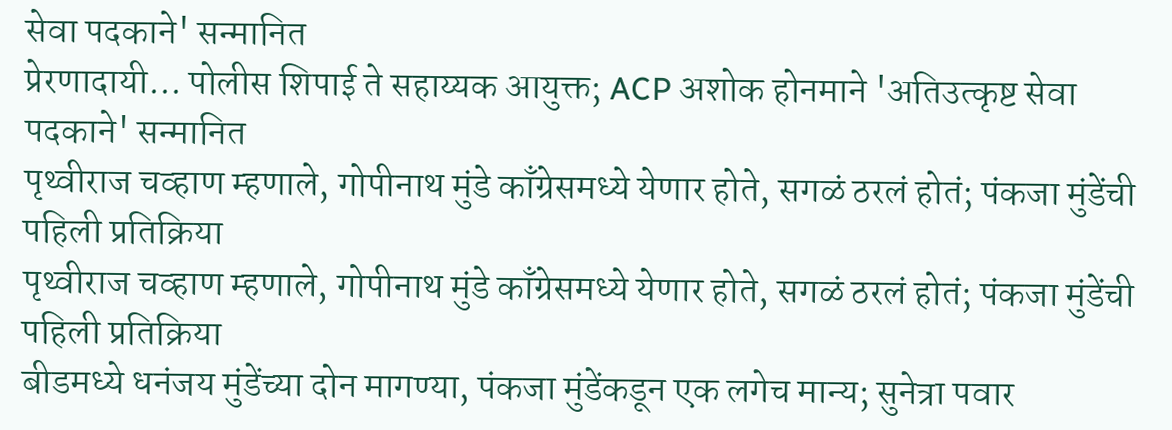सेवा पदकाने' सन्मानित
प्रेरणादायी... पोलीस शिपाई ते सहाय्यक आयुक्त; ACP अशोक होनमाने 'अतिउत्कृष्ट सेवा पदकाने' सन्मानित
पृथ्वीराज चव्हाण म्हणाले, गोपीनाथ मुंडे काँग्रेसमध्ये येणार होते, सगळं ठरलं होतं; पंकजा मुंडेंची पहिली प्रतिक्रिया
पृथ्वीराज चव्हाण म्हणाले, गोपीनाथ मुंडे काँग्रेसमध्ये येणार होते, सगळं ठरलं होतं; पंकजा मुंडेंची पहिली प्रतिक्रिया
बीडमध्ये धनंजय मुंडेंच्या दोन मागण्या, पंकजा मुंडेंकडून एक लगेच मान्य; सुनेत्रा पवार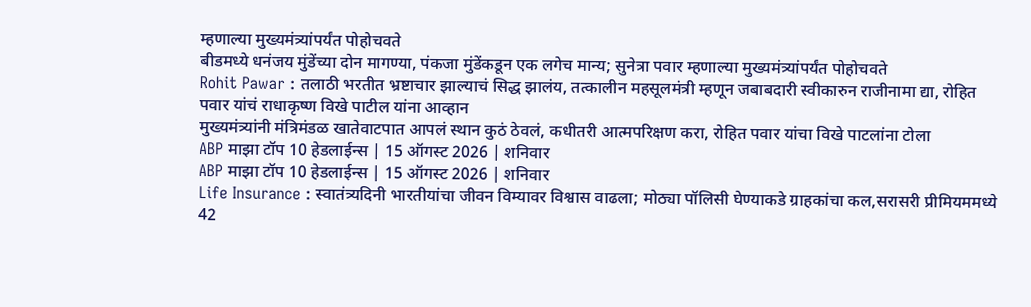म्हणाल्या मुख्यमंत्र्यांपर्यंत पोहोचवते
बीडमध्ये धनंजय मुंडेंच्या दोन मागण्या, पंकजा मुंडेंकडून एक लगेच मान्य; सुनेत्रा पवार म्हणाल्या मुख्यमंत्र्यांपर्यंत पोहोचवते
Rohit Pawar : तलाठी भरतीत भ्रष्टाचार झाल्याचं सिद्ध झालंय, तत्कालीन महसूलमंत्री म्हणून जबाबदारी स्वीकारुन राजीनामा द्या, रोहित पवार यांचं राधाकृष्ण विखे पाटील यांना आव्हान
मुख्यमंत्र्यांनी मंत्रिमंडळ खातेवाटपात आपलं स्थान कुठं ठेवलं, कधीतरी आत्मपरिक्षण करा, रोहित पवार यांचा विखे पाटलांना टोला
ABP माझा टॉप 10 हेडलाईन्स | 15 ऑगस्ट 2026 | शनिवार
ABP माझा टॉप 10 हेडलाईन्स | 15 ऑगस्ट 2026 | शनिवार
Life Insurance : स्वातंत्र्यदिनी भारतीयांचा जीवन विम्यावर विश्वास वाढला; मोठ्या पॉलिसी घेण्याकडे ग्राहकांचा कल,सरासरी प्रीमियममध्ये 42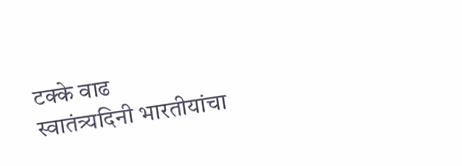टक्के वाढ
स्वातंत्र्यदिनी भारतीयांचा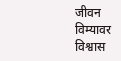जीवन विम्यावर विश्वास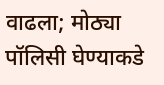वाढला; मोठ्या पॉलिसी घेण्याकडे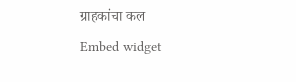ग्राहकांचा कल
Embed widget